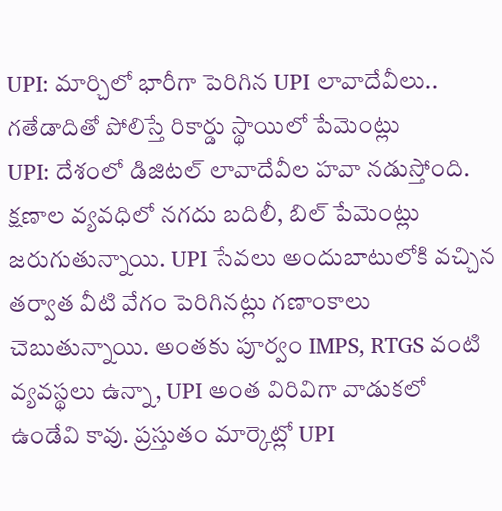UPI: మార్చిలో భారీగా పెరిగిన UPI లావాదేవీలు.. గతేడాదితో పోలిస్తే రికార్డు స్థాయిలో పేమెంట్లు
UPI: దేశంలో డిజిటల్ లావాదేవీల హవా నడుస్తోంది. క్షణాల వ్యవధిలో నగదు బదిలీ, బిల్ పేమెంట్లు జరుగుతున్నాయి. UPI సేవలు అందుబాటులోకి వచ్చిన తర్వాత వీటి వేగం పెరిగినట్లు గణాంకాలు చెబుతున్నాయి. అంతకు పూర్వం IMPS, RTGS వంటి వ్యవస్థలు ఉన్నా, UPI అంత విరివిగా వాడుకలో ఉండేవి కావు. ప్రస్తుతం మార్కెట్లో UPI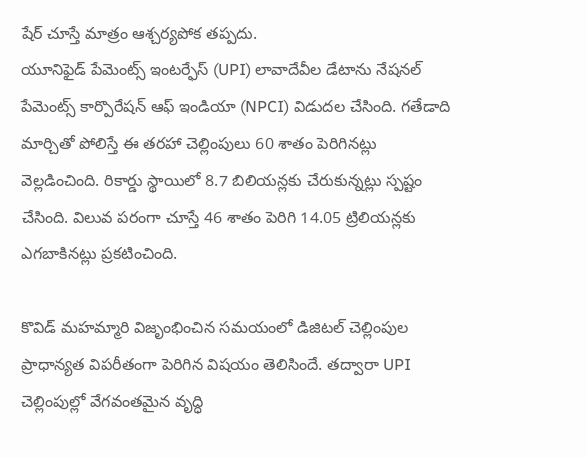షేర్ చూస్తే మాత్రం ఆశ్చర్యపోక తప్పదు.
యూనిఫైడ్ పేమెంట్స్ ఇంటర్ఫేస్ (UPI) లావాదేవీల డేటాను నేషనల్ పేమెంట్స్ కార్పొరేషన్ ఆఫ్ ఇండియా (NPCI) విడుదల చేసింది. గతేడాది మార్చితో పోలిస్తే ఈ తరహా చెల్లింపులు 60 శాతం పెరిగినట్లు వెల్లడించింది. రికార్డు స్థాయిలో 8.7 బిలియన్లకు చేరుకున్నట్లు స్పష్టం చేసింది. విలువ పరంగా చూస్తే 46 శాతం పెరిగి 14.05 ట్రిలియన్లకు ఎగబాకినట్లు ప్రకటించింది.

కొవిడ్ మహమ్మారి విజృంభించిన సమయంలో డిజిటల్ చెల్లింపుల ప్రాధాన్యత విపరీతంగా పెరిగిన విషయం తెలిసిందే. తద్వారా UPI చెల్లింపుల్లో వేగవంతమైన వృద్ధి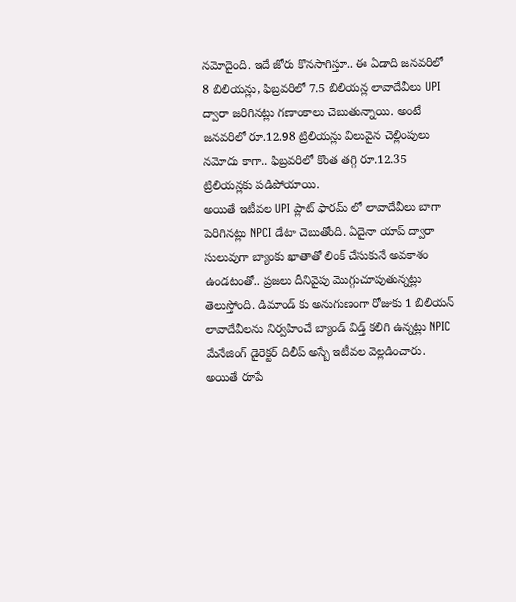నమోదైంది. ఇదే జోరు కొనసాగిస్తూ.. ఈ ఏడాది జనవరిలో 8 బిలియన్లు, ఫిబ్రవరిలో 7.5 బిలియన్ల లావాదేవీలు UPI ద్వారా జరిగినట్లు గణాంకాలు చెబుతున్నాయి. అంటే జనవరిలో రూ.12.98 ట్రిలియన్లు విలువైన చెల్లింపులు నమోదు కాగా.. ఫిబ్రవరిలో కొంత తగ్గి రూ.12.35 ట్రిలియన్లకు పడిపోయాయి.
అయితే ఇటీవల UPI ప్లాట్ ఫారమ్ లో లావాదేవీలు బాగా పెరిగినట్లు NPCI డేటా చెబుతోంది. ఏదైనా యాప్ ద్వారా సులువుగా బ్యాంకు ఖాతాతో లింక్ చేసుకునే అవకాశం ఉండటంతో.. ప్రజలు దీనివైపు మొగ్గుచూపుతున్నట్లు తెలుస్తోంది. డిమాండ్ కు అనుగుణంగా రోజుకు 1 బిలియన్ లావాదేవీలను నిర్వహించే బ్యాండ్ విడ్త్ కలిగి ఉన్నట్లు NPIC మేనేజింగ్ డైరెక్టర్ దిలీప్ అస్బే ఇటీవల వెల్లడించారు. అయితే రూపే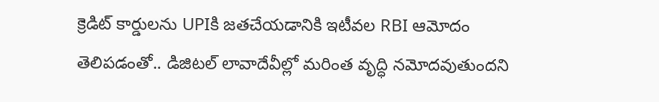క్రెడిట్ కార్డులను UPIకి జతచేయడానికి ఇటీవల RBI ఆమోదం తెలిపడంతో.. డిజిటల్ లావాదేవీల్లో మరింత వృద్ధి నమోదవుతుందని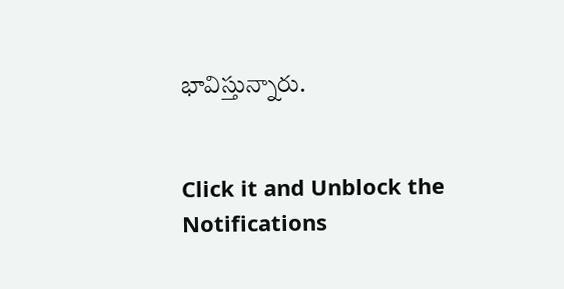భావిస్తున్నారు.


Click it and Unblock the Notifications